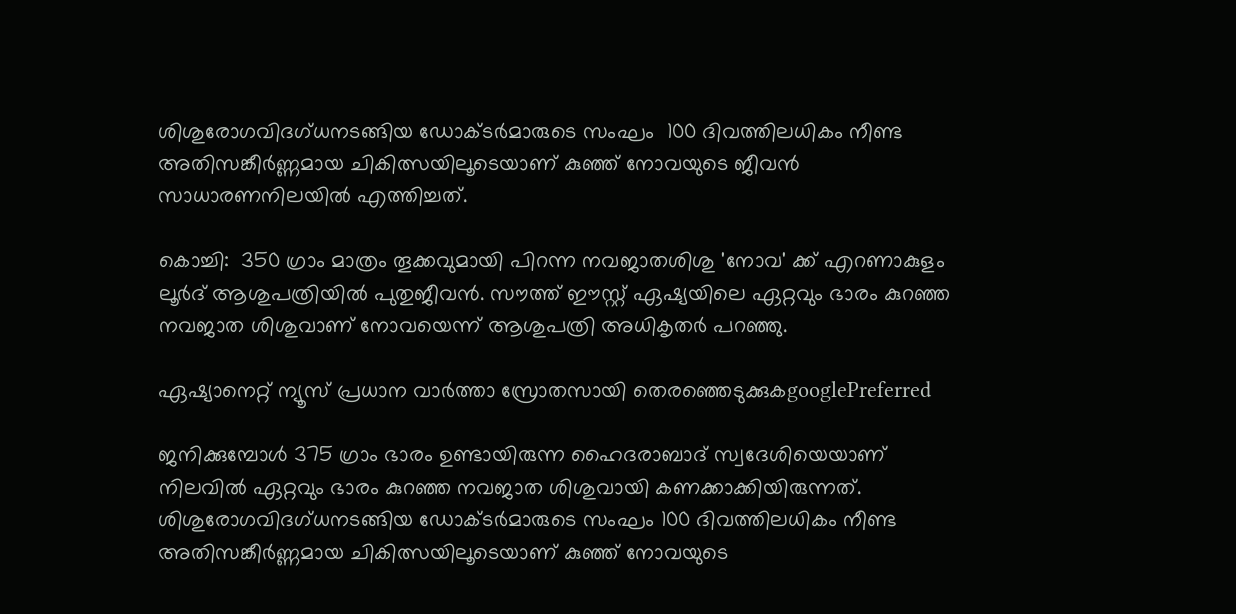ശിശുരോഗവിദഗ്ധനടങ്ങിയ ഡോക്ടർമാരുടെ സംഘം  100 ദിവത്തിലധികം നീണ്ട അതിസങ്കീർണ്ണമായ ചികിത്സയിലൂടെയാണ് കുഞ്ഞ് നോവയുടെ ജീവൻ സാധാരണനിലയിൽ എത്തിച്ചത്.

കൊച്ചി:  350 ഗ്രാം മാത്രം തൂക്കവുമായി പിറന്ന നവജാതശിശു 'നോവ' ക്ക് എറണാകുളം ലൂർദ് ആശുപത്രിയിൽ പുതുജീവൻ. സൗത്ത് ഈസ്റ്റ്‌ ഏഷ്യയിലെ ഏറ്റവും ഭാരം കുറഞ്ഞ നവജാത ശിശുവാണ് നോവയെന്ന് ആശുപത്രി അധികൃതർ പറഞ്ഞു.

ഏഷ്യാനെറ്റ് ന്യൂസ് പ്രധാന വാർത്താ സ്രോതസായി തെരഞ്ഞെടുക്കുകgooglePreferred

ജനിക്കുമ്പോൾ 375 ഗ്രാം ഭാരം ഉണ്ടായിരുന്ന ഹൈദരാബാദ് സ്വദേശിയെയാണ് നിലവിൽ ഏറ്റവും ഭാരം കുറഞ്ഞ നവജാത ശിശുവായി കണക്കാക്കിയിരുന്നത്. ശിശുരോഗവിദഗ്ധനടങ്ങിയ ഡോക്ടർമാരുടെ സംഘം 100 ദിവത്തിലധികം നീണ്ട അതിസങ്കീർണ്ണമായ ചികിത്സയിലൂടെയാണ് കുഞ്ഞ് നോവയുടെ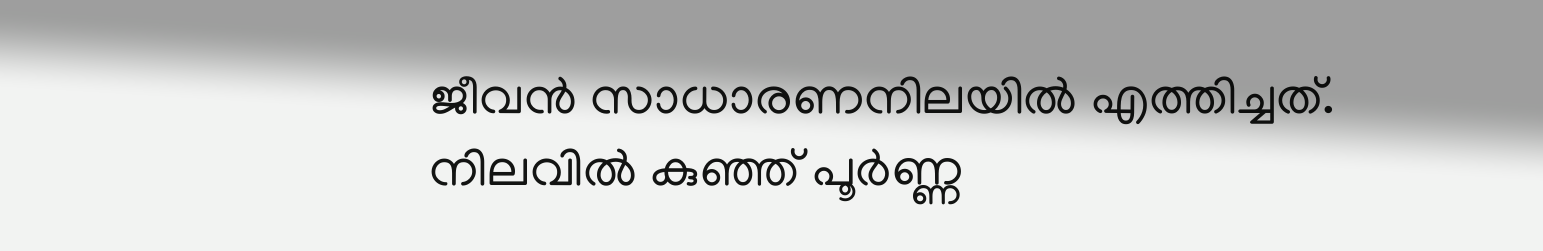ജീവൻ സാധാരണനിലയിൽ എത്തിച്ചത്. നിലവിൽ കുഞ്ഞ് പൂർണ്ണ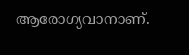ആരോഗ്യവാനാണ്.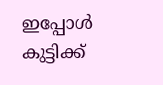ഇപ്പോൾ കുട്ടിക്ക്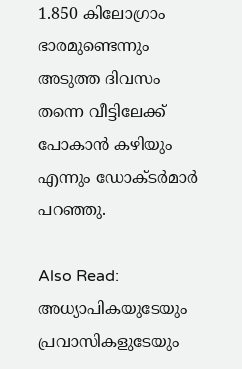1.850 കിലോഗ്രാം ഭാരമുണ്ടെന്നും അടുത്ത ദിവസം തന്നെ വീട്ടിലേക്ക് പോകാൻ കഴിയും എന്നും ഡോക്ടർമാർ പറഞ്ഞു.

Also Read:  അധ്യാപികയുടേയും പ്രവാസികളുടേയും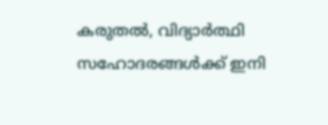കരുതൽ, വിദ്യാർത്ഥി സഹോദരങ്ങൾക്ക് ഇനി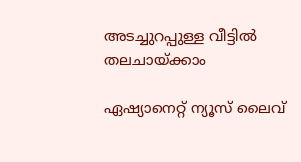അടച്ചുറപ്പുള്ള വീട്ടിൽ തലചായ്ക്കാം

ഏഷ്യാനെറ്റ് ന്യൂസ് ലൈവ്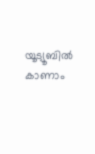യൂട്യൂബിൽ കാണാം